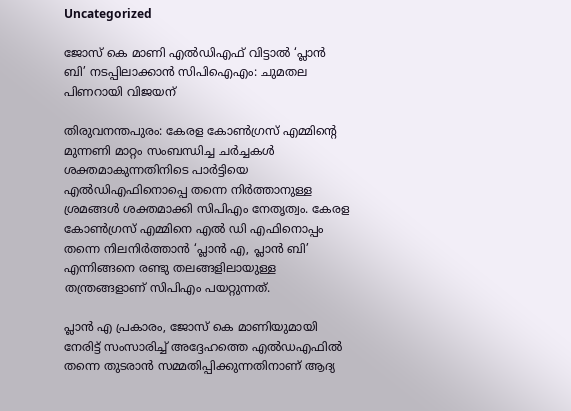Uncategorized

ജോസ് കെ മാണി എല്‍ഡിഎഫ് വിട്ടാല്‍ ‘പ്ലാന്‍ ബി’ നടപ്പിലാക്കാന്‍ സിപിഐഎം: ചുമതല പിണറായി വിജയന്

തിരുവനന്തപുരം: കേരള കോൺഗ്രസ് എമ്മിന്റെ മുന്നണി മാറ്റം സംബന്ധിച്ച ചർച്ചകൾ ശക്തമാകുന്നതിനിടെ പാർട്ടിയെ എല്‍ഡിഎഫിനൊപ്പെ തന്നെ നിർത്താനുള്ള ശ്രമങ്ങള്‍ ശക്തമാക്കി സിപിഎം നേതൃത്വം. കേരള കോണ്‍ഗ്രസ് എമ്മിനെ എൽ ഡി എഫിനൊപ്പം തന്നെ നിലനിർത്താൻ ‘പ്ലാന്‍ എ, പ്ലാന്‍ ബി’ എന്നിങ്ങനെ രണ്ടു തലങ്ങളിലായുള്ള തന്ത്രങ്ങളാണ് സിപിഎം പയറ്റുന്നത്.

പ്ലാൻ എ പ്രകാരം, ജോസ് കെ മാണിയുമായി നേരിട്ട് സംസാരിച്ച് അദ്ദേഹത്തെ എൽഡഎഫിൽ തന്നെ തുടരാൻ സമ്മതിപ്പിക്കുന്നതിനാണ് ആദ്യ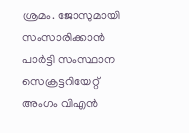ശ്രമം. ജോസുമായി സംസാരിക്കാന്‍ പാർട്ടി സംസ്ഥാന സെക്രട്ടറിയേറ്റ് അംഗം വിഎൻ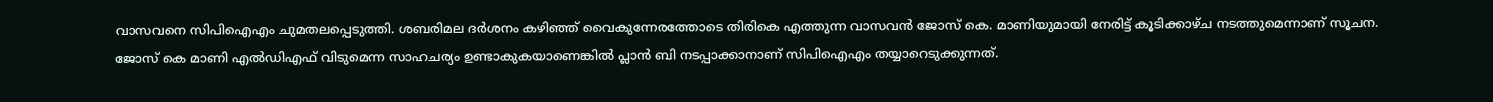വാസവനെ സിപിഐഎം ചുമതലപ്പെടുത്തി. ശബരിമല ദർശനം കഴിഞ്ഞ് വൈകുന്നേരത്തോടെ തിരികെ എത്തുന്ന വാസവൻ ജോസ് കെ. മാണിയുമായി നേരിട്ട് കൂടിക്കാഴ്ച നടത്തുമെന്നാണ് സൂചന.
ജോസ് കെ മാണി എൽഡിഎഫ് വിടുമെന്ന സാഹചര്യം ഉണ്ടാകുകയാണെങ്കിൽ പ്ലാൻ ബി നടപ്പാക്കാനാണ് സിപിഐഎം തയ്യാറെടുക്കുന്നത്.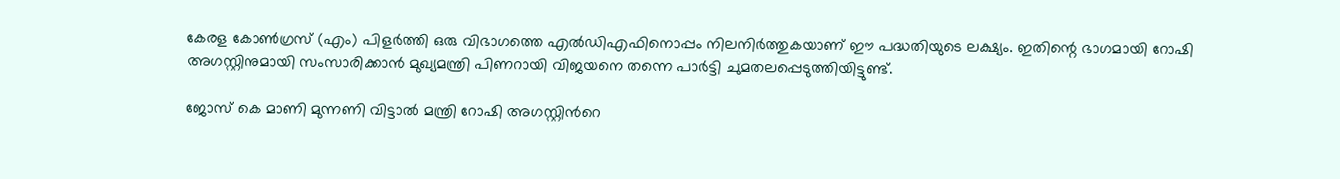കേരള കോൺഗ്രസ് (എം) പിളർത്തി ഒരു വിഭാഗത്തെ എൽഡിഎഫിനൊപ്പം നിലനിർത്തുകയാണ് ഈ പദ്ധതിയുടെ ലക്ഷ്യം. ഇതിന്റെ ഭാഗമായി റോഷി അഗസ്റ്റിനുമായി സംസാരിക്കാൻ മുഖ്യമന്ത്രി പിണറായി വിജയനെ തന്നെ പാർട്ടി ചുമതലപ്പെടുത്തിയിട്ടുണ്ട്.

ജോസ് കെ മാണി മുന്നണി വിട്ടാൽ മന്ത്രി റോഷി അഗസ്റ്റിന്‍റെ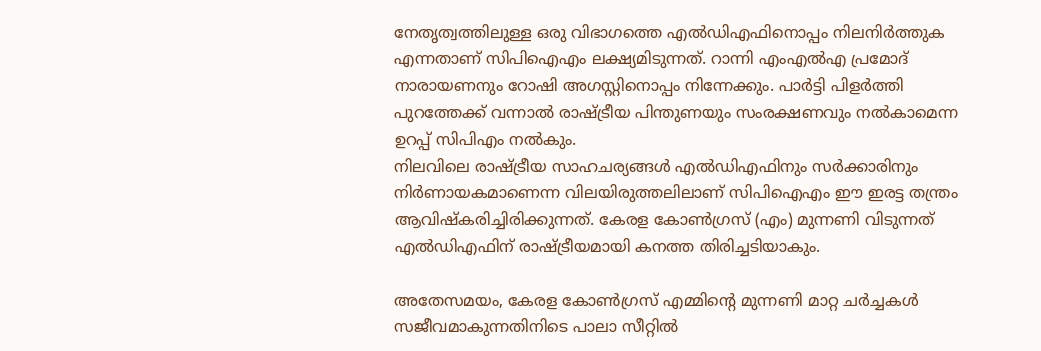നേതൃത്വത്തിലുള്ള ഒരു വിഭാഗത്തെ എൽഡിഎഫിനൊപ്പം നിലനിർത്തുക എന്നതാണ് സിപിഐഎം ലക്ഷ്യമിടുന്നത്. റാന്നി എംഎല്‍എ പ്രമോദ് നാരായണനും റോഷി അഗസ്റ്റിനൊപ്പം നിന്നേക്കും. പാർട്ടി പിളർത്തി പുറത്തേക്ക് വന്നാൽ രാഷ്ട്രീയ പിന്തുണയും സംരക്ഷണവും നൽകാമെന്ന ഉറപ്പ് സിപിഎം നല്‍കും.
നിലവിലെ രാഷ്ട്രീയ സാഹചര്യങ്ങൾ എൽഡിഎഫിനും സർക്കാരിനും നിർണായകമാണെന്ന വിലയിരുത്തലിലാണ് സിപിഐഎം ഈ ഇരട്ട തന്ത്രം ആവിഷ്കരിച്ചിരിക്കുന്നത്. കേരള കോൺഗ്രസ് (എം) മുന്നണി വിടുന്നത് എൽഡിഎഫിന് രാഷ്ട്രീയമായി കനത്ത തിരിച്ചടിയാകും.

അതേസമയം, കേരള കോണ്‍ഗ്രസ് എമ്മിന്‍റെ മുന്നണി മാറ്റ ചർച്ചകള്‍ സജീവമാകുന്നതിനിടെ പാലാ സീറ്റില്‍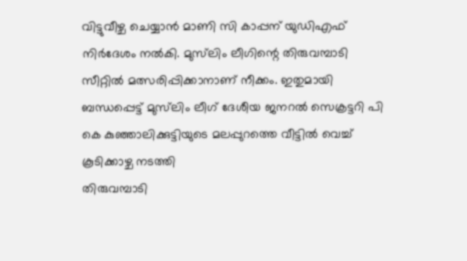വിട്ടുവീഴ്ച ചെയ്യാന്‍ മാണി സി കാപ്പന് യുഡിഎഫ് നിർദേശം നല്‍കി. മുസ്‌ലിം ലീഗിന്റെ തിരുവമ്പാടി സീറ്റില്‍ മത്സരിപ്പിക്കാനാണ് നീക്കം. ഇതുമായി ബന്ധപ്പെട്ട് മുസ്‌ലിം ലീഗ് ദേശീയ ജനറല്‍ സെക്രട്ടറി പി കെ കുഞ്ഞാലിക്കുട്ടിയുടെ മലപ്പുറത്തെ വീട്ടില്‍ വെച്ച് കൂടിക്കാഴ്ച നടത്തി
തിരുവമ്പാടി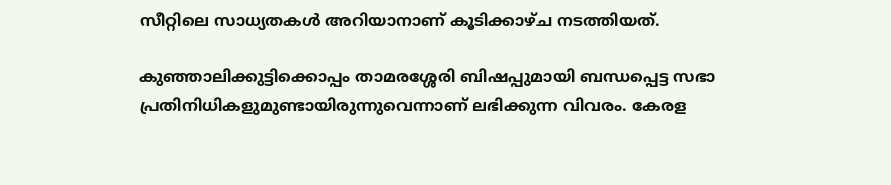സീറ്റിലെ സാധ്യതകള്‍ അറിയാനാണ് കൂടിക്കാഴ്ച നടത്തിയത്.

കുഞ്ഞാലിക്കുട്ടിക്കൊപ്പം താമരശ്ശേരി ബിഷപ്പുമായി ബന്ധപ്പെട്ട സഭാ പ്രതിനിധികളുമുണ്ടായിരുന്നുവെന്നാണ് ലഭിക്കുന്ന വിവരം. കേരള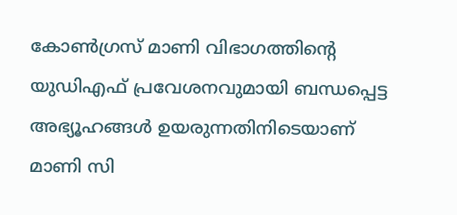കോണ്‍ഗ്രസ് മാണി വിഭാഗത്തിന്റെ യുഡിഎഫ് പ്രവേശനവുമായി ബന്ധപ്പെട്ട അഭ്യൂഹങ്ങള്‍ ഉയരുന്നതിനിടെയാണ് മാണി സി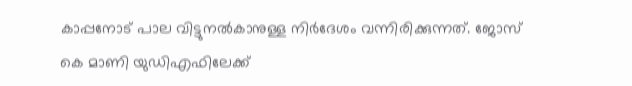കാപ്പനോട് പാല വിട്ടുനല്‍കാനുള്ള നിര്‍ദേശം വന്നിരിക്കുന്നത്. ജോസ് കെ മാണി യുഡിഎഫിലേക്ക്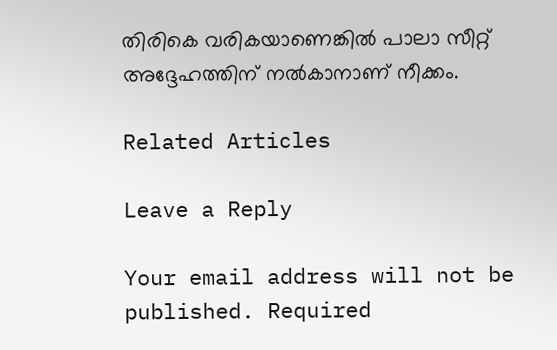തിരികെ വരികയാണെങ്കില്‍ പാലാ സീറ്റ് അദ്ദേഹത്തിന് നല്‍കാനാണ് നീക്കം.

Related Articles

Leave a Reply

Your email address will not be published. Required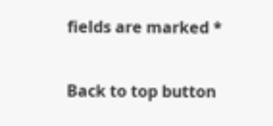fields are marked *

Back to top button